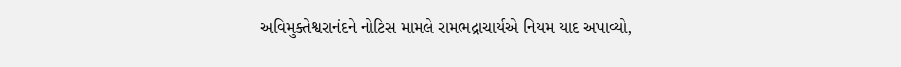અવિમુક્તેશ્વરાનંદને નોટિસ મામલે રામભદ્રાચાર્યએ નિયમ યાદ અપાવ્યો,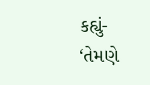કહ્યું- ‘તેમણે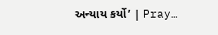અન્યાય કર્યો’ | Pray…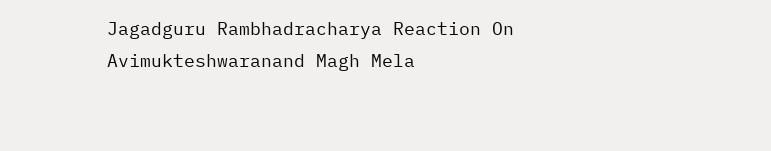Jagadguru Rambhadracharya Reaction On Avimukteshwaranand Magh Mela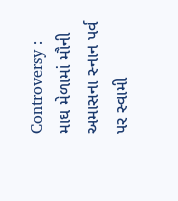Controversy : માઘ મેળામાં મૌની અમાસના સ્નાન પર્વ પર સ્વામી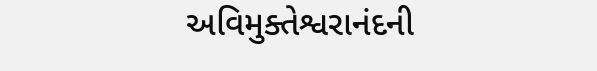અવિમુક્તેશ્વરાનંદની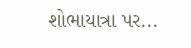શોભાયાત્રા પર...